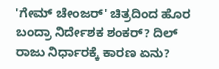'ಗೇಮ್ ಚೇಂಜರ್' ಚಿತ್ರದಿಂದ ಹೊರ ಬಂದ್ರಾ ನಿರ್ದೇಶಕ ಶಂಕರ್? ದಿಲ್ ರಾಜು ನಿರ್ಧಾರಕ್ಕೆ ಕಾರಣ ಏನು?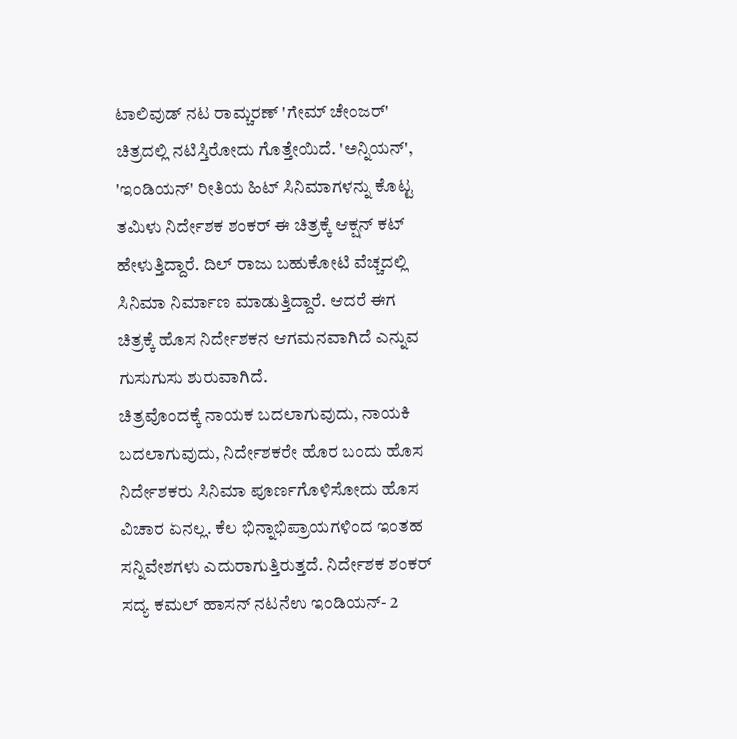ಟಾಲಿವುಡ್ ನಟ ರಾಮ್ಚರಣ್ 'ಗೇಮ್ ಚೇಂಜರ್' ಚಿತ್ರದಲ್ಲಿ ನಟಿಸ್ತಿರೋದು ಗೊತ್ತೇಯಿದೆ. 'ಅನ್ನಿಯನ್', 'ಇಂಡಿಯನ್' ರೀತಿಯ ಹಿಟ್ ಸಿನಿಮಾಗಳನ್ನು ಕೊಟ್ಟ ತಮಿಳು ನಿರ್ದೇಶಕ ಶಂಕರ್ ಈ ಚಿತ್ರಕ್ಕೆ ಆಕ್ಷನ್ ಕಟ್ ಹೇಳುತ್ತಿದ್ದಾರೆ. ದಿಲ್ ರಾಜು ಬಹುಕೋಟಿ ವೆಚ್ಚದಲ್ಲಿ ಸಿನಿಮಾ ನಿರ್ಮಾಣ ಮಾಡುತ್ತಿದ್ದಾರೆ. ಆದರೆ ಈಗ ಚಿತ್ರಕ್ಕೆ ಹೊಸ ನಿರ್ದೇಶಕನ ಆಗಮನವಾಗಿದೆ ಎನ್ನುವ ಗುಸುಗುಸು ಶುರುವಾಗಿದೆ.
ಚಿತ್ರವೊಂದಕ್ಕೆ ನಾಯಕ ಬದಲಾಗುವುದು, ನಾಯಕಿ ಬದಲಾಗುವುದು, ನಿರ್ದೇಶಕರೇ ಹೊರ ಬಂದು ಹೊಸ ನಿರ್ದೇಶಕರು ಸಿನಿಮಾ ಪೂರ್ಣಗೊಳಿಸೋದು ಹೊಸ ವಿಚಾರ ಏನಲ್ಲ. ಕೆಲ ಭಿನ್ನಾಭಿಪ್ರಾಯಗಳಿಂದ ಇಂತಹ ಸನ್ನಿವೇಶಗಳು ಎದುರಾಗುತ್ತಿರುತ್ತದೆ. ನಿರ್ದೇಶಕ ಶಂಕರ್ ಸದ್ಯ ಕಮಲ್ ಹಾಸನ್ ನಟನೆಉ ಇಂಡಿಯನ್- 2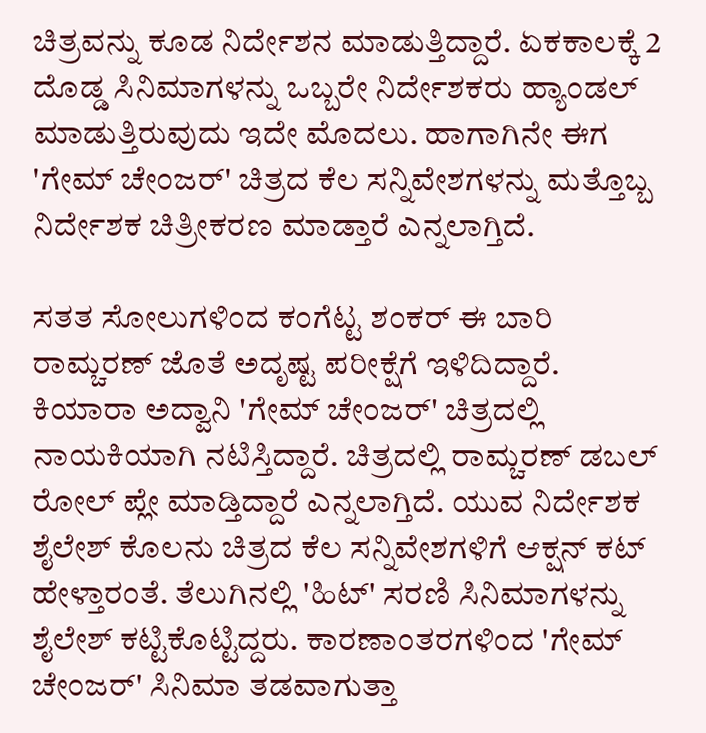ಚಿತ್ರವನ್ನು ಕೂಡ ನಿರ್ದೇಶನ ಮಾಡುತ್ತಿದ್ದಾರೆ. ಏಕಕಾಲಕ್ಕೆ 2 ದೊಡ್ಡ ಸಿನಿಮಾಗಳನ್ನು ಒಬ್ಬರೇ ನಿರ್ದೇಶಕರು ಹ್ಯಾಂಡಲ್ ಮಾಡುತ್ತಿರುವುದು ಇದೇ ಮೊದಲು. ಹಾಗಾಗಿನೇ ಈಗ 'ಗೇಮ್ ಚೇಂಜರ್' ಚಿತ್ರದ ಕೆಲ ಸನ್ನಿವೇಶಗಳನ್ನು ಮತ್ತೊಬ್ಬ ನಿರ್ದೇಶಕ ಚಿತ್ರೀಕರಣ ಮಾಡ್ತಾರೆ ಎನ್ನಲಾಗ್ತಿದೆ.

ಸತತ ಸೋಲುಗಳಿಂದ ಕಂಗೆಟ್ಟ ಶಂಕರ್ ಈ ಬಾರಿ ರಾಮ್ಚರಣ್ ಜೊತೆ ಅದೃಷ್ಟ ಪರೀಕ್ಷೆಗೆ ಇಳಿದಿದ್ದಾರೆ. ಕಿಯಾರಾ ಅದ್ವಾನಿ 'ಗೇಮ್ ಚೇಂಜರ್' ಚಿತ್ರದಲ್ಲಿ ನಾಯಕಿಯಾಗಿ ನಟಿಸ್ತಿದ್ದಾರೆ. ಚಿತ್ರದಲ್ಲಿ ರಾಮ್ಚರಣ್ ಡಬಲ್ ರೋಲ್ ಪ್ಲೇ ಮಾಡ್ತಿದ್ದಾರೆ ಎನ್ನಲಾಗ್ತಿದೆ. ಯುವ ನಿರ್ದೇಶಕ ಶೈಲೇಶ್ ಕೊಲನು ಚಿತ್ರದ ಕೆಲ ಸನ್ನಿವೇಶಗಳಿಗೆ ಆಕ್ಷನ್ ಕಟ್ ಹೇಳ್ತಾರಂತೆ. ತೆಲುಗಿನಲ್ಲಿ 'ಹಿಟ್' ಸರಣಿ ಸಿನಿಮಾಗಳನ್ನು ಶೈಲೇಶ್ ಕಟ್ಟಿಕೊಟ್ಟಿದ್ದರು. ಕಾರಣಾಂತರಗಳಿಂದ 'ಗೇಮ್ ಚೇಂಜರ್' ಸಿನಿಮಾ ತಡವಾಗುತ್ತಾ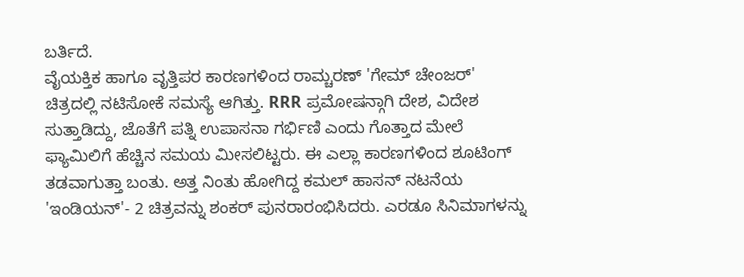ಬರ್ತಿದೆ.
ವೈಯಕ್ತಿಕ ಹಾಗೂ ವೃತ್ತಿಪರ ಕಾರಣಗಳಿಂದ ರಾಮ್ಚರಣ್ 'ಗೇಮ್ ಚೇಂಜರ್' ಚಿತ್ರದಲ್ಲಿ ನಟಿಸೋಕೆ ಸಮಸ್ಯೆ ಆಗಿತ್ತು. RRR ಪ್ರಮೋಷನ್ಗಾಗಿ ದೇಶ, ವಿದೇಶ ಸುತ್ತಾಡಿದ್ದು, ಜೊತೆಗೆ ಪತ್ನಿ ಉಪಾಸನಾ ಗರ್ಭಿಣಿ ಎಂದು ಗೊತ್ತಾದ ಮೇಲೆ ಫ್ಯಾಮಿಲಿಗೆ ಹೆಚ್ಚಿನ ಸಮಯ ಮೀಸಲಿಟ್ಟರು. ಈ ಎಲ್ಲಾ ಕಾರಣಗಳಿಂದ ಶೂಟಿಂಗ್ ತಡವಾಗುತ್ತಾ ಬಂತು. ಅತ್ತ ನಿಂತು ಹೋಗಿದ್ದ ಕಮಲ್ ಹಾಸನ್ ನಟನೆಯ 'ಇಂಡಿಯನ್'- 2 ಚಿತ್ರವನ್ನು ಶಂಕರ್ ಪುನರಾರಂಭಿಸಿದರು. ಎರಡೂ ಸಿನಿಮಾಗಳನ್ನು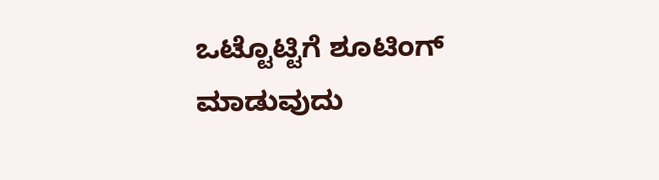ಒಟ್ಟೊಟ್ಟಿಗೆ ಶೂಟಿಂಗ್ ಮಾಡುವುದು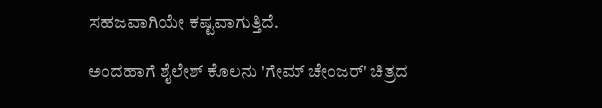ಸಹಜವಾಗಿಯೇ ಕಷ್ಟವಾಗುತ್ತಿದೆ.

ಅಂದಹಾಗೆ ಶೈಲೇಶ್ ಕೊಲನು 'ಗೇಮ್ ಚೇಂಜರ್' ಚಿತ್ರದ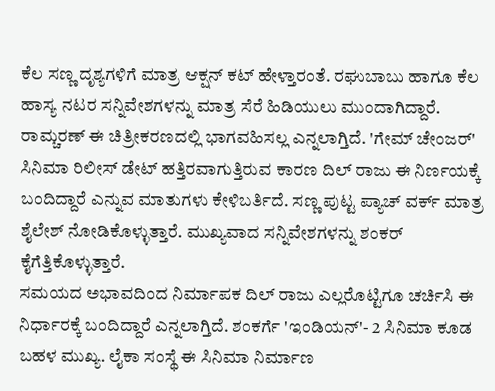ಕೆಲ ಸಣ್ಣ ದೃಶ್ಯಗಳಿಗೆ ಮಾತ್ರ ಆಕ್ಷನ್ ಕಟ್ ಹೇಳ್ತಾರಂತೆ. ರಘುಬಾಬು ಹಾಗೂ ಕೆಲ ಹಾಸ್ಯ ನಟರ ಸನ್ನಿವೇಶಗಳನ್ನು ಮಾತ್ರ ಸೆರೆ ಹಿಡಿಯುಲು ಮುಂದಾಗಿದ್ದಾರೆ. ರಾಮ್ಚರಣ್ ಈ ಚಿತ್ರೀಕರಣದಲ್ಲಿ ಭಾಗವಹಿಸಲ್ಲ ಎನ್ನಲಾಗ್ತಿದೆ. 'ಗೇಮ್ ಚೇಂಜರ್' ಸಿನಿಮಾ ರಿಲೀಸ್ ಡೇಟ್ ಹತ್ತಿರವಾಗುತ್ತಿರುವ ಕಾರಣ ದಿಲ್ ರಾಜು ಈ ನಿರ್ಣಯಕ್ಕೆ ಬಂದಿದ್ದಾರೆ ಎನ್ನುವ ಮಾತುಗಳು ಕೇಳಿಬರ್ತಿದೆ. ಸಣ್ಣ ಪುಟ್ಟ ಪ್ಯಾಚ್ ವರ್ಕ್ ಮಾತ್ರ ಶೈಲೇಶ್ ನೋಡಿಕೊಳ್ಳುತ್ತಾರೆ. ಮುಖ್ಯವಾದ ಸನ್ನಿವೇಶಗಳನ್ನು ಶಂಕರ್ ಕೈಗೆತ್ತಿಕೊಳ್ಳುತ್ತಾರೆ.
ಸಮಯದ ಅಭಾವದಿಂದ ನಿರ್ಮಾಪಕ ದಿಲ್ ರಾಜು ಎಲ್ಲರೊಟ್ಟಿಗೂ ಚರ್ಚಿಸಿ ಈ ನಿರ್ಧಾರಕ್ಕೆ ಬಂದಿದ್ದಾರೆ ಎನ್ನಲಾಗ್ತಿದೆ. ಶಂಕರ್ಗೆ 'ಇಂಡಿಯನ್'- 2 ಸಿನಿಮಾ ಕೂಡ ಬಹಳ ಮುಖ್ಯ. ಲೈಕಾ ಸಂಸ್ಥೆ ಈ ಸಿನಿಮಾ ನಿರ್ಮಾಣ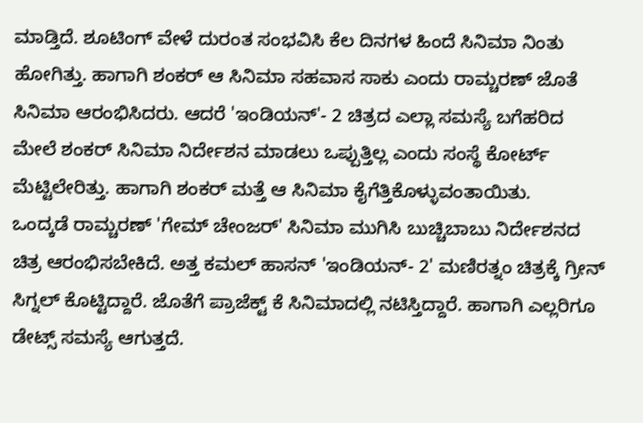ಮಾಡ್ತಿದೆ. ಶೂಟಿಂಗ್ ವೇಳೆ ದುರಂತ ಸಂಭವಿಸಿ ಕೆಲ ದಿನಗಳ ಹಿಂದೆ ಸಿನಿಮಾ ನಿಂತು ಹೋಗಿತ್ತು. ಹಾಗಾಗಿ ಶಂಕರ್ ಆ ಸಿನಿಮಾ ಸಹವಾಸ ಸಾಕು ಎಂದು ರಾಮ್ಚರಣ್ ಜೊತೆ ಸಿನಿಮಾ ಆರಂಭಿಸಿದರು. ಆದರೆ 'ಇಂಡಿಯನ್'- 2 ಚಿತ್ರದ ಎಲ್ಲಾ ಸಮಸ್ಯೆ ಬಗೆಹರಿದ ಮೇಲೆ ಶಂಕರ್ ಸಿನಿಮಾ ನಿರ್ದೇಶನ ಮಾಡಲು ಒಪ್ಪುತ್ತಿಲ್ಲ ಎಂದು ಸಂಸ್ಥೆ ಕೋರ್ಟ್ ಮೆಟ್ಟಿಲೇರಿತ್ತು. ಹಾಗಾಗಿ ಶಂಕರ್ ಮತ್ತೆ ಆ ಸಿನಿಮಾ ಕೈಗೆತ್ತಿಕೊಳ್ಳುವಂತಾಯಿತು.
ಒಂದ್ಕಡೆ ರಾಮ್ಚರಣ್ 'ಗೇಮ್ ಚೇಂಜರ್' ಸಿನಿಮಾ ಮುಗಿಸಿ ಬುಚ್ಚಿಬಾಬು ನಿರ್ದೇಶನದ ಚಿತ್ರ ಆರಂಭಿಸಬೇಕಿದೆ. ಅತ್ತ ಕಮಲ್ ಹಾಸನ್ 'ಇಂಡಿಯನ್- 2' ಮಣಿರತ್ನಂ ಚಿತ್ರಕ್ಕೆ ಗ್ರೀನ್ ಸಿಗ್ನಲ್ ಕೊಟ್ಟಿದ್ದಾರೆ. ಜೊತೆಗೆ ಪ್ರಾಜೆಕ್ಟ್ ಕೆ ಸಿನಿಮಾದಲ್ಲಿ ನಟಿಸ್ತಿದ್ದಾರೆ. ಹಾಗಾಗಿ ಎಲ್ಲರಿಗೂ ಡೇಟ್ಸ್ ಸಮಸ್ಯೆ ಆಗುತ್ತದೆ.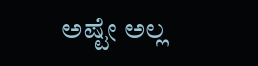ಅಷ್ಟೇ ಅಲ್ಲ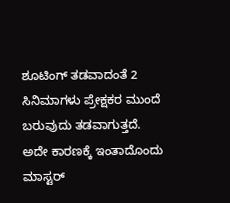ಶೂಟಿಂಗ್ ತಡವಾದಂತೆ 2 ಸಿನಿಮಾಗಳು ಪ್ರೇಕ್ಷಕರ ಮುಂದೆ ಬರುವುದು ತಡವಾಗುತ್ತದೆ. ಅದೇ ಕಾರಣಕ್ಕೆ ಇಂತಾದೊಂದು ಮಾಸ್ಟರ್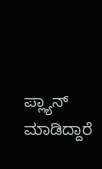ಪ್ಲ್ಯಾನ್ ಮಾಡಿದ್ದಾರೆ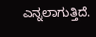ಎನ್ನಲಾಗುತ್ತಿದೆ.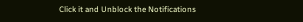Click it and Unblock the Notifications